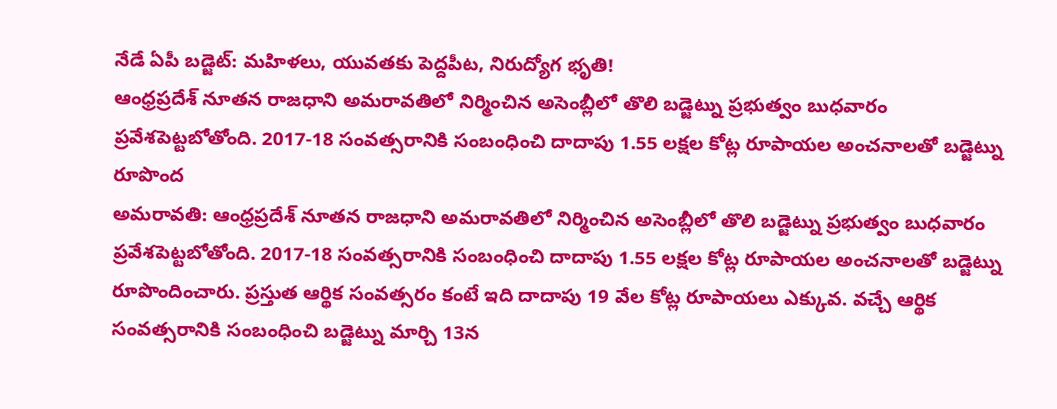నేడే ఏపీ బడ్జెట్: మహిళలు, యువతకు పెద్దపీట, నిరుద్యోగ భృతి!
ఆంధ్రప్రదేశ్ నూతన రాజధాని అమరావతిలో నిర్మించిన అసెంబ్లీలో తొలి బడ్జెట్ను ప్రభుత్వం బుధవారం ప్రవేశపెట్టబోతోంది. 2017-18 సంవత్సరానికి సంబంధించి దాదాపు 1.55 లక్షల కోట్ల రూపాయల అంచనాలతో బడ్జెట్ను రూపొంద
అమరావతి: ఆంధ్రప్రదేశ్ నూతన రాజధాని అమరావతిలో నిర్మించిన అసెంబ్లీలో తొలి బడ్జెట్ను ప్రభుత్వం బుధవారం ప్రవేశపెట్టబోతోంది. 2017-18 సంవత్సరానికి సంబంధించి దాదాపు 1.55 లక్షల కోట్ల రూపాయల అంచనాలతో బడ్జెట్ను రూపొందించారు. ప్రస్తుత ఆర్థిక సంవత్సరం కంటే ఇది దాదాపు 19 వేల కోట్ల రూపాయలు ఎక్కువ. వచ్చే ఆర్థిక సంవత్సరానికి సంబంధించి బడ్జెట్ను మార్చి 13న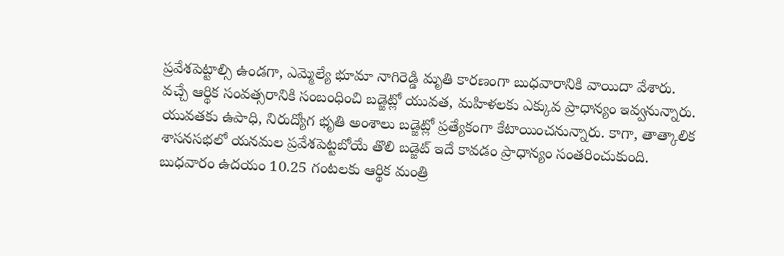ప్రవేశపెట్టాల్సి ఉండగా, ఎమ్మెల్యే భూమా నాగిరెడ్డి మృతి కారణంగా బుధవారానికి వాయిదా వేశారు.
వచ్చే ఆర్థిక సంవత్సరానికి సంబంధించి బడ్జెట్లో యువత, మహిళలకు ఎక్కువ ప్రాధాన్యం ఇవ్వనున్నారు. యువతకు ఉపాధి, నిరుద్యోగ భృతి అంశాలు బడ్జెట్లో ప్రత్యేకంగా కేటాయించనున్నారు. కాగా, తాత్కాలిక శాసనసభలో యనమల ప్రవేశపెట్టబోయే తొలి బడ్జెట్ ఇదే కావడం ప్రాధాన్యం సంతరించుకుంది.
బుధవారం ఉదయం 10.25 గంటలకు ఆర్థిక మంత్రి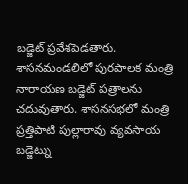బడ్జెట్ ప్రవేశపెడతారు. శాసనమండలిలో పురపాలక మంత్రి నారాయణ బడ్జెట్ పత్రాలను చదువుతారు. శాసనసభలో మంత్రి ప్రత్తిపాటి పుల్లారావు వ్యవసాయ బడ్జెట్ను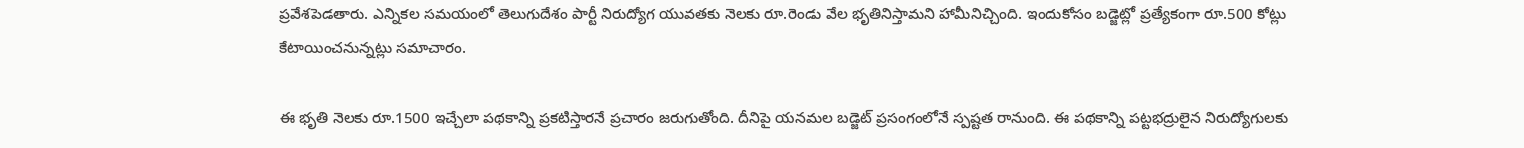ప్రవేశపెడతారు. ఎన్నికల సమయంలో తెలుగుదేశం పార్టీ నిరుద్యోగ యువతకు నెలకు రూ.రెండు వేల భృతినిస్తామని హామీనిచ్చింది. ఇందుకోసం బడ్జెట్లో ప్రత్యేకంగా రూ.500 కోట్లు కేటాయించనున్నట్లు సమాచారం.

ఈ భృతి నెలకు రూ.1500 ఇచ్చేలా పథకాన్ని ప్రకటిస్తారనే ప్రచారం జరుగుతోంది. దీనిపై యనమల బడ్జెట్ ప్రసంగంలోనే స్పష్టత రానుంది. ఈ పథకాన్ని పట్టభద్రులైన నిరుద్యోగులకు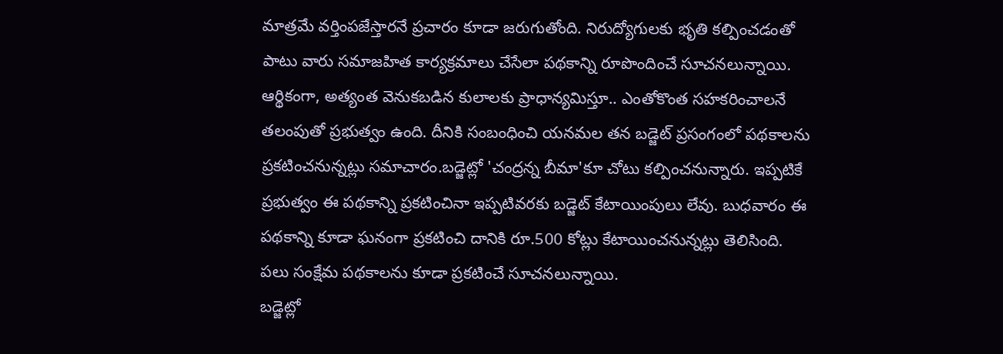మాత్రమే వర్తింపజేస్తారనే ప్రచారం కూడా జరుగుతోంది. నిరుద్యోగులకు భృతి కల్పించడంతో పాటు వారు సమాజహిత కార్యక్రమాలు చేసేలా పథకాన్ని రూపొందించే సూచనలున్నాయి.
ఆర్థికంగా, అత్యంత వెనుకబడిన కులాలకు ప్రాధాన్యమిస్తూ.. ఎంతోకొంత సహకరించాలనే తలంపుతో ప్రభుత్వం ఉంది. దీనికి సంబంధించి యనమల తన బడ్జెట్ ప్రసంగంలో పథకాలను ప్రకటించనున్నట్లు సమాచారం.బడ్జెట్లో 'చంద్రన్న బీమా'కూ చోటు కల్పించనున్నారు. ఇప్పటికే ప్రభుత్వం ఈ పథకాన్ని ప్రకటించినా ఇప్పటివరకు బడ్జెట్ కేటాయింపులు లేవు. బుధవారం ఈ పథకాన్ని కూడా ఘనంగా ప్రకటించి దానికి రూ.500 కోట్లు కేటాయించనున్నట్లు తెలిసింది. పలు సంక్షేమ పథకాలను కూడా ప్రకటించే సూచనలున్నాయి.
బడ్జెట్లో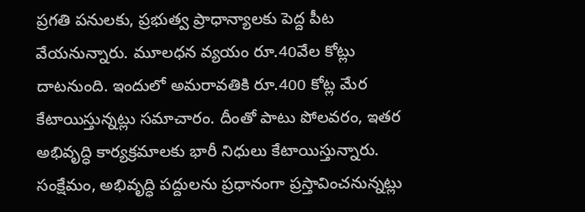ప్రగతి పనులకు, ప్రభుత్వ ప్రాధాన్యాలకు పెద్ద పీట వేయనున్నారు. మూలధన వ్యయం రూ.40వేల కోట్లు దాటనుంది. ఇందులో అమరావతికి రూ.400 కోట్ల మేర కేటాయిస్తున్నట్లు సమాచారం. దీంతో పాటు పోలవరం, ఇతర అభివృద్ధి కార్యక్రమాలకు భారీ నిధులు కేటాయిస్తున్నారు. సంక్షేమం, అభివృద్ధి పద్దులను ప్రధానంగా ప్రస్తావించనున్నట్లు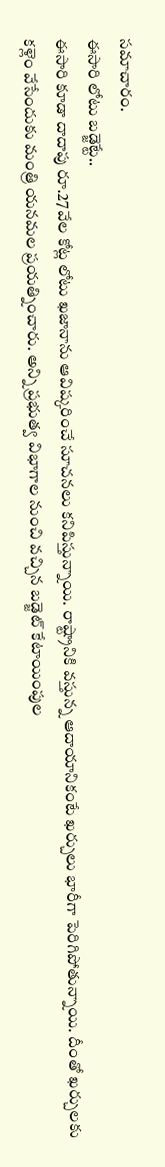సమాచారం.
ఈసారి లోటు బడ్జెట్టే..
ఈసారి కూడా దాదాపు రూ.27వేల కోట్ల లోటు ఖజానాను ఆవిష్కరించే సూచనలు కనిపిస్తున్నాయి. రాష్ట్రానికి వస్తున్న ఆదాయానికంటే ఖర్చులు భారీగా పెరిగిపోతున్నాయి. దీంతో ఖర్చులకు కళ్లెం వేసేందుకు మంత్రి యనమల ప్రయత్నించారు. అన్ని ప్రభుత్వ విభాగాల నుంచి వచ్చిన బడ్జెట్ కేటాయింపుల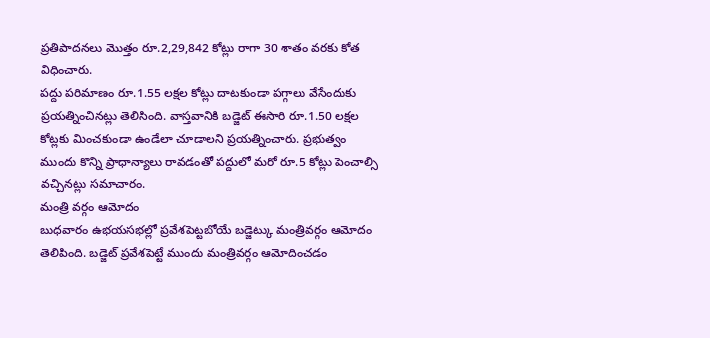ప్రతిపాదనలు మొత్తం రూ.2,29,842 కోట్లు రాగా 30 శాతం వరకు కోత విధించారు.
పద్దు పరిమాణం రూ.1.55 లక్షల కోట్లు దాటకుండా పగ్గాలు వేసేందుకు ప్రయత్నించినట్లు తెలిసింది. వాస్తవానికి బడ్జెట్ ఈసారి రూ.1.50 లక్షల కోట్లకు మించకుండా ఉండేలా చూడాలని ప్రయత్నించారు. ప్రభుత్వం ముందు కొన్ని ప్రాధాన్యాలు రావడంతో పద్దులో మరో రూ.5 కోట్లు పెంచాల్సి వచ్చినట్లు సమాచారం.
మంత్రి వర్గం ఆమోదం
బుధవారం ఉభయసభల్లో ప్రవేశపెట్టబోయే బడ్జెట్కు మంత్రివర్గం ఆమోదం తెలిపింది. బడ్జెట్ ప్రవేశపెట్టే ముందు మంత్రివర్గం ఆమోదించడం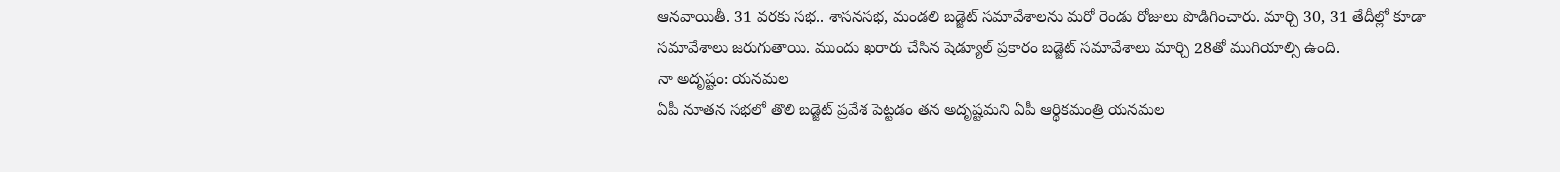ఆనవాయితీ. 31 వరకు సభ.. శాసనసభ, మండలి బడ్జెట్ సమావేశాలను మరో రెండు రోజులు పొడిగించారు. మార్చి 30, 31 తేదీల్లో కూడా సమావేశాలు జరుగుతాయి. ముందు ఖరారు చేసిన షెడ్యూల్ ప్రకారం బడ్జెట్ సమావేశాలు మార్చి 28తో ముగియాల్సి ఉంది.
నా అదృష్టం: యనమల
ఏపీ నూతన సభలో తొలి బడ్జెట్ ప్రవేశ పెట్టడం తన అదృష్టమని ఏపీ ఆర్థికమంత్రి యనమల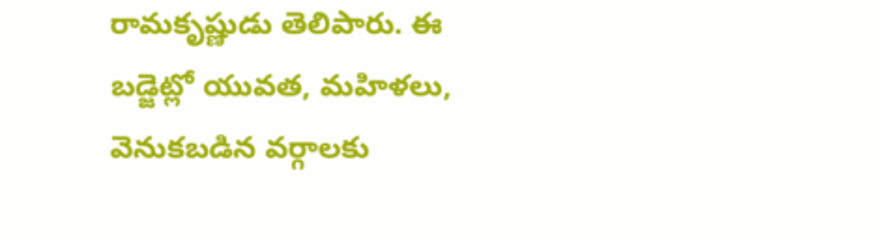రామకృష్ణుడు తెలిపారు. ఈ బడ్జెట్లో యువత, మహిళలు, వెనుకబడిన వర్గాలకు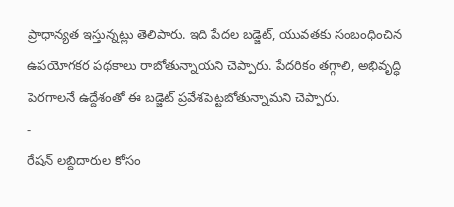ప్రాధాన్యత ఇస్తున్నట్లు తెలిపారు. ఇది పేదల బడ్జెట్, యువతకు సంబంధించిన ఉపయోగకర పథకాలు రాబోతున్నాయని చెప్పారు. పేదరికం తగ్గాలి, అభివృద్ధి పెరగాలనే ఉద్దేశంతో ఈ బడ్జెట్ ప్రవేశపెట్టబోతున్నామని చెప్పారు.
-
రేషన్ లబ్దిదారుల కోసం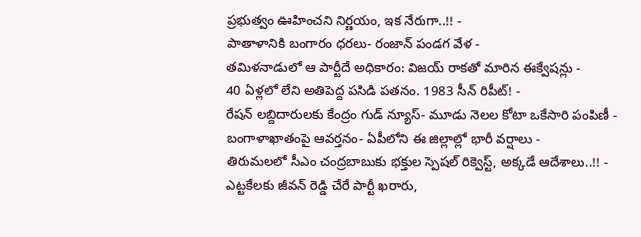ప్రభుత్వం ఊహించని నిర్ణయం, ఇక నేరుగా..!! -
పాతాళానికి బంగారం ధరలు- రంజాన్ పండగ వేళ -
తమిళనాడులో ఆ పార్టీదే అధికారం: విజయ్ రాకతో మారిన ఈక్వేషన్లు -
40 ఏళ్లలో లేని అతిపెద్ద పసిడి పతనం. 1983 సీన్ రిపీట్! -
రేషన్ లబ్దిదారులకు కేంద్రం గుడ్ న్యూస్- మూడు నెలల కోటా ఒకేసారి పంపిణీ -
బంగాళాఖాతంపై ఆవర్తనం- ఏపీలోని ఈ జిల్లాల్లో భారీ వర్షాలు -
తిరుమలలో సీఎం చంద్రబాబుకు భక్తుల స్పెషల్ రిక్వెస్ట్, అక్కడే ఆదేశాలు..!! -
ఎట్టకేలకు జీవన్ రెడ్డి చేరే పార్టీ ఖరారు,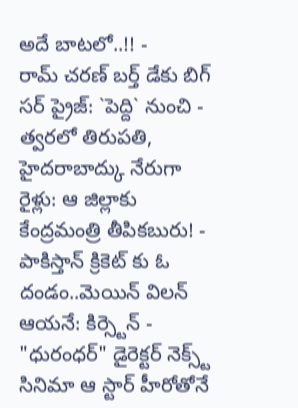అదే బాటలో..!! -
రామ్ చరణ్ బర్త్ డేకు బిగ్ సర్ ప్రైజ్: `పెద్ది` నుంచి -
త్వరలో తిరుపతి, హైదరాబాద్కు నేరుగా రైళ్లు: ఆ జిల్లాకు కేంద్రమంత్రి తీపికబురు! -
పాకిస్తాన్ క్రికెట్ కు ఓ దండం..మెయిన్ విలన్ ఆయనే: కిర్స్టెన్ -
"ధురంధర్" డైరెక్టర్ నెక్స్ట్ సినిమా ఆ స్టార్ హీరోతోనే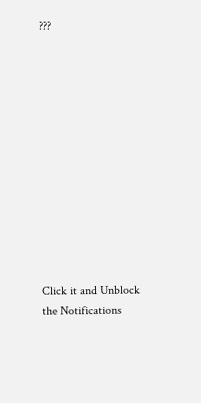???












Click it and Unblock the Notifications